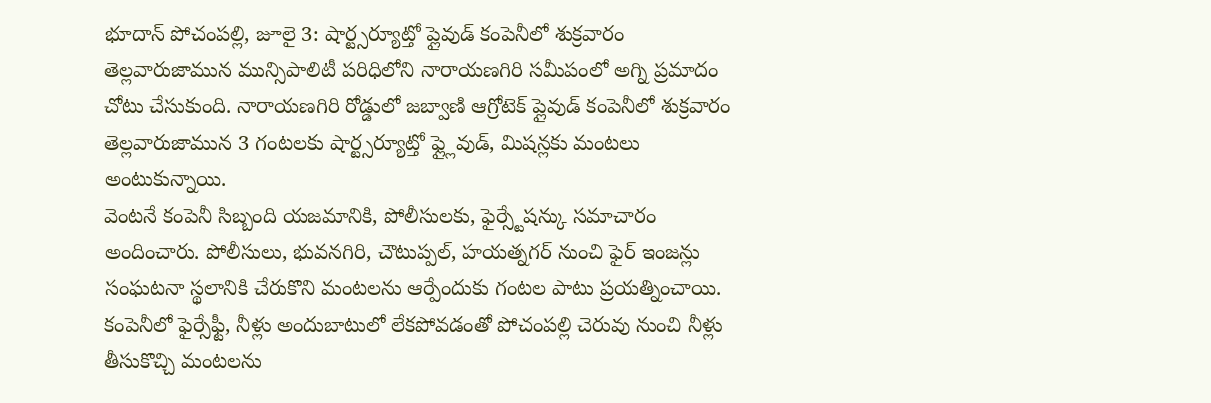భూదాన్ పోచంపల్లి, జూలై 3: షార్ట్సర్యూట్తో ప్లైవుడ్ కంపెనీలో శుక్రవారం తెల్లవారుజామున మున్సిపాలిటీ పరిధిలోని నారాయణగిరి సమీపంలో అగ్ని ప్రమాదం చోటు చేసుకుంది. నారాయణగిరి రోడ్డులో జబ్వాణి ఆగ్రోటెక్ ప్లైవుడ్ కంపెనీలో శుక్రవారం తెల్లవారుజామున 3 గంటలకు షార్ట్సర్యూట్తో ఫ్ల్లైవుడ్, మిషన్లకు మంటలు అంటుకున్నాయి.
వెంటనే కంపెనీ సిబ్బంది యజమానికి, పోలీసులకు, ఫైర్స్టేషన్కు సమాచారం అందించారు. పోలీసులు, భువనగిరి, చౌటుప్పల్, హయత్నగర్ నుంచి ఫైర్ ఇంజన్లు సంఘటనా స్థలానికి చేరుకొని మంటలను ఆర్పేందుకు గంటల పాటు ప్రయత్నించాయి. కంపెనీలో ఫైర్సేఫ్టీ, నీళ్లు అందుబాటులో లేకపోవడంతో పోచంపల్లి చెరువు నుంచి నీళ్లు తీసుకొచ్చి మంటలను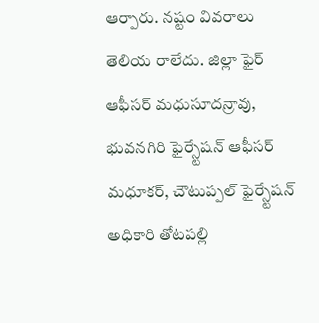ఆర్పారు. నష్టం వివరాలు తెలియ రాలేదు. జిల్లా ఫైర్ ఆఫీసర్ మధుసూదన్రావు, భువనగిరి ఫైర్స్టేషన్ ఆఫీసర్ మధూకర్, చౌటుప్పల్ ఫైర్స్టేషన్ అధికారి తోటపల్లి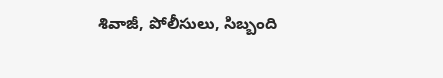శివాజీ, పోలీసులు, సిబ్బంది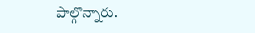పాల్గొన్నారు.